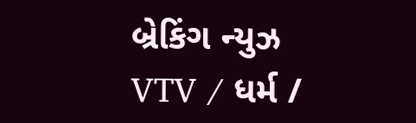બ્રેકિંગ ન્યુઝ
VTV / ધર્મ /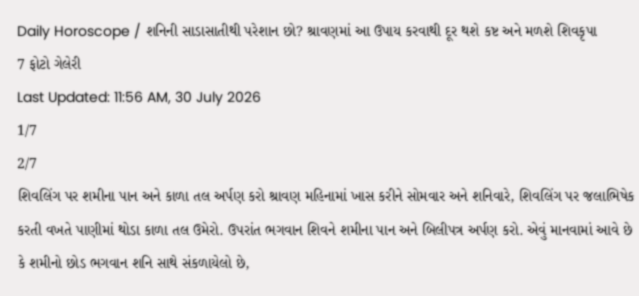Daily Horoscope / શનિની સાડાસાતીથી પરેશાન છો? શ્રાવણમાં આ ઉપાય કરવાથી દૂર થશે કષ્ટ અને મળશે શિવકૃપા
7 ફોટો ગેલેરી
Last Updated: 11:56 AM, 30 July 2026
1/7
2/7
શિવલિંગ પર શમીના પાન અને કાળા તલ અર્પણ કરો શ્રાવણ મહિનામાં ખાસ કરીને સોમવાર અને શનિવારે, શિવલિંગ પર જલાભિષેક કરતી વખતે પાણીમાં થોડા કાળા તલ ઉમેરો. ઉપરાંત ભગવાન શિવને શમીના પાન અને બિલીપત્ર અર્પણ કરો. એવું માનવામાં આવે છે કે શમીનો છોડ ભગવાન શનિ સાથે સંકળાયેલો છે,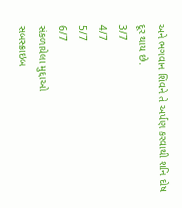અને ભગવાન શિવને તે અર્પણ કરવાથી શનિ દોષ દૂર થાય છે.
3/7
4/7
5/7
6/7
સંકળાયેલા મુદ્દાઓ
સબસ્ક્રાઇબ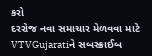કરો
દરરોજ નવા સમાચાર મેળવવા માટે VTVGujaratiને સબસ્ક્રાઈબ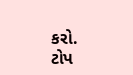કરો.
ટોપ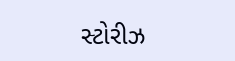સ્ટોરીઝ